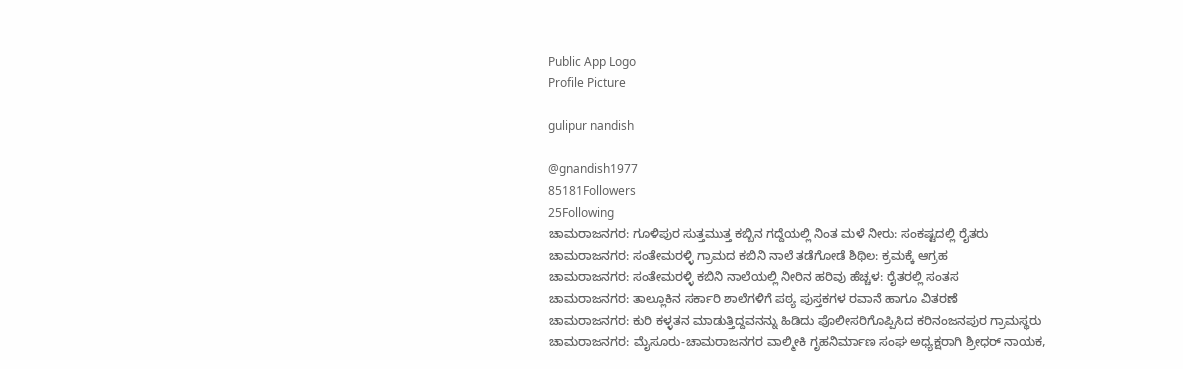Public App Logo
Profile Picture

gulipur nandish

@gnandish1977
85181Followers
25Following
ಚಾಮರಾಜನಗರ: ಗೂಳಿಪುರ ಸುತ್ತಮುತ್ತ ಕಬ್ಬಿನ ಗದ್ದೆಯಲ್ಲಿ ನಿಂತ ಮಳೆ ನೀರು: ಸಂಕಷ್ಟದಲ್ಲಿ ರೈತರು
ಚಾಮರಾಜನಗರ: ಸಂತೇಮರಳ್ಳಿ ಗ್ರಾಮದ ಕಬಿನಿ ನಾಲೆ ತಡೆಗೋಡೆ ಶಿಥಿಲ: ಕ್ರಮಕ್ಕೆ ಆಗ್ರಹ
ಚಾಮರಾಜನಗರ: ಸಂತೇಮರಳ್ಳಿ ಕಬಿನಿ ನಾಲೆಯಲ್ಲಿ ನೀರಿನ ಹರಿವು ಹೆಚ್ಚಳ: ರೈತರಲ್ಲಿ ಸಂತಸ
ಚಾಮರಾಜನಗರ: ತಾಲ್ಲೂಕಿನ ಸರ್ಕಾರಿ ಶಾಲೆಗಳಿಗೆ ಪಠ್ಯ ಪುಸ್ತಕಗಳ ರವಾನೆ ಹಾಗೂ ವಿತರಣೆ
ಚಾಮರಾಜನಗರ: ಕುರಿ ಕಳ್ಳತನ ಮಾಡುತ್ತಿದ್ದವನನ್ನು ಹಿಡಿದು ಪೊಲೀಸರಿಗೊಪ್ಪಿಸಿದ ಕರಿನಂಜನಪುರ ಗ್ರಾಮಸ್ಥರು
ಚಾಮರಾಜನಗರ: ಮೈಸೂರು-ಚಾಮರಾಜನಗರ ವಾಲ್ಮೀಕಿ ಗೃಹನಿರ್ಮಾಣ ಸಂಘ ಅಧ್ಯಕ್ಷರಾಗಿ ಶ್ರೀಧರ್ ನಾಯಕ,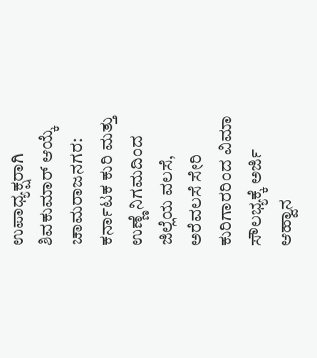ಉಪಾಧ್ಯಕ್ಷರಾಗಿ ಶಿವಕುಮಾರ್ ಆಯ್ಕೆ
ಚಾಮರಾಜನಗರ: ಕರ್ನಾಟಕ ಕುರಿ ಮತ್ತು ಉಣ್ಣೆ ನಿಗಮದಿಂದ ಜಿಲ್ಲೆಯ ವಲಸೆ, ಅರೆವಲಸೆ ಸೇರಿ ಕುರಿಗಾರರಿಂದ ವಿಮಾ ಸೌಲಭ್ಯಕ್ಕೆ ಅರ್ಜಿ ಆಹ್ವಾನ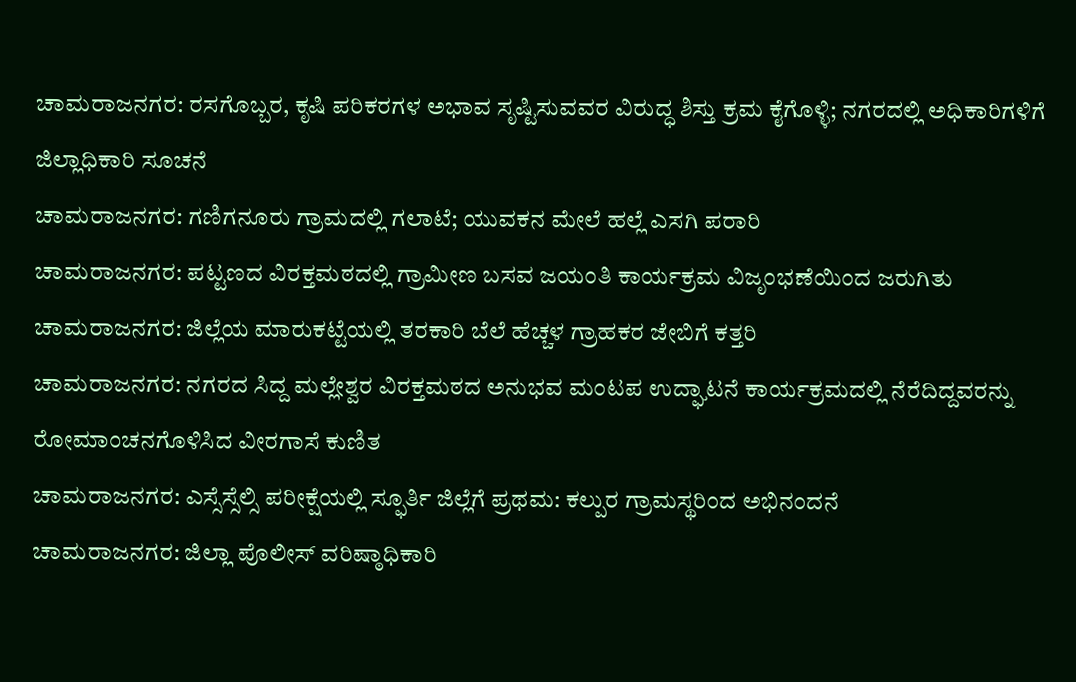ಚಾಮರಾಜನಗರ: ರಸಗೊಬ್ಬರ, ಕೃಷಿ ಪರಿಕರಗಳ ಅಭಾವ ಸೃಷ್ಟಿಸುವವರ ವಿರುದ್ಧ ಶಿಸ್ತು ಕ್ರಮ ಕೈಗೊಳ್ಳಿ; ನಗರದಲ್ಲಿ ಅಧಿಕಾರಿಗಳಿಗೆ ಜಿಲ್ಲಾಧಿಕಾರಿ ಸೂಚನೆ
ಚಾಮರಾಜನಗರ: ಗಣಿಗನೂರು ಗ್ರಾಮದಲ್ಲಿ ಗಲಾಟೆ; ಯುವಕನ ಮೇಲೆ ಹಲ್ಲೆ ಎಸಗಿ ಪರಾರಿ
ಚಾಮರಾಜನಗರ: ಪಟ್ಟಣದ ವಿರಕ್ತಮಠದಲ್ಲಿ ಗ್ರಾಮೀಣ ಬಸವ ಜಯಂತಿ ಕಾರ್ಯಕ್ರಮ ವಿಜೃಂಭಣೆಯಿಂದ ಜರುಗಿತು
ಚಾಮರಾಜನಗರ: ಜಿಲ್ಲೆಯ ಮಾರುಕಟ್ಟೆಯಲ್ಲಿ ತರಕಾರಿ ಬೆಲೆ ಹೆಚ್ಚಳ ಗ್ರಾಹಕರ ಜೇಬಿಗೆ ಕತ್ತರಿ
ಚಾಮರಾಜನಗರ: ನಗರದ ಸಿದ್ದ ಮಲ್ಲೇಶ್ವರ ವಿರಕ್ತಮಠದ ಅನುಭವ ಮಂಟಪ ಉದ್ಘಾಟನೆ ಕಾರ್ಯಕ್ರಮದಲ್ಲಿ ನೆರೆದಿದ್ದವರನ್ನು ರೋಮಾಂಚನಗೊಳಿಸಿದ ವೀರಗಾಸೆ ಕುಣಿತ
ಚಾಮರಾಜನಗರ: ಎಸ್ಸೆಸ್ಸೆಲ್ಸಿ ಪರೀಕ್ಷೆಯಲ್ಲಿ ಸ್ಫೂರ್ತಿ ಜಿಲ್ಲೆಗೆ ಪ್ರಥಮ: ಕಲ್ಪುರ ಗ್ರಾಮಸ್ಥರಿಂದ ಅಭಿನಂದನೆ
ಚಾಮರಾಜನಗರ: ಜಿಲ್ಲಾ ಪೊಲೀಸ್ ವರಿಷ್ಠಾಧಿಕಾರಿ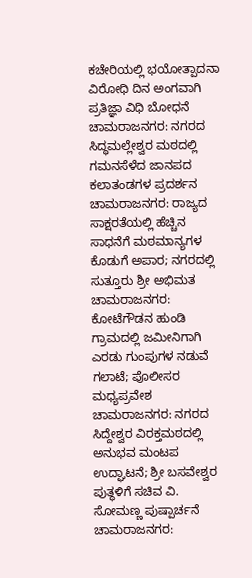ಕಚೇರಿಯಲ್ಲಿ ಭಯೋತ್ಪಾದನಾ ವಿರೋಧಿ ದಿನ ಅಂಗವಾಗಿ ಪ್ರತಿಜ್ಞಾ ವಿಧಿ ಬೋಧನೆ
ಚಾಮರಾಜನಗರ: ನಗರದ ಸಿದ್ಧಮಲ್ಲೇಶ್ವರ ಮಠದಲ್ಲಿ ಗಮನಸೆಳೆದ ಜಾನಪದ ಕಲಾತಂಡಗಳ ಪ್ರದರ್ಶನ
ಚಾಮರಾಜನಗರ: ರಾಜ್ಯದ ಸಾಕ್ಷರತೆಯಲ್ಲಿ ಹೆಚ್ಚಿನ ಸಾಧನೆಗೆ ಮಠಮಾನ್ಯಗಳ ಕೊಡುಗೆ ಅಪಾರ; ನಗರದಲ್ಲಿ ಸುತ್ತೂರು ಶ್ರೀ ಅಭಿಮತ
ಚಾಮರಾಜನಗರ: ಕೋಟೆಗೌಡನ ಹುಂಡಿ ಗ್ರಾಮದಲ್ಲಿ ಜಮೀನಿಗಾಗಿ ಎರಡು ಗುಂಪುಗಳ ನಡುವೆ ಗಲಾಟೆ; ಪೊಲೀಸರ ಮಧ್ಯಪ್ರವೇಶ
ಚಾಮರಾಜನಗರ: ನಗರದ ಸಿದ್ದೇಶ್ವರ ವಿರಕ್ತಮಠದಲ್ಲಿ ಅನುಭವ ಮಂಟಪ ಉದ್ಘಾಟನೆ; ಶ್ರೀ ಬಸವೇಶ್ವರ ಪುತ್ಥಳಿಗೆ ಸಚಿವ ವಿ. ಸೋಮಣ್ಣ ಪುಷ್ಪಾರ್ಚನೆ
ಚಾಮರಾಜನಗರ: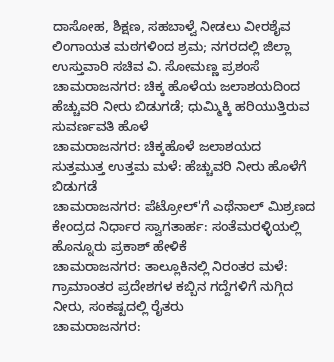ದಾಸೋಹ, ಶಿಕ್ಷಣ, ಸಹಬಾಳ್ವೆ ನೀಡಲು ವೀರಶೈವ ಲಿಂಗಾಯತ ಮಠಗಳಿಂದ ಶ್ರಮ; ನಗರದಲ್ಲಿ ಜಿಲ್ಲಾ ಉಸ್ತುವಾರಿ ಸಚಿವ ವಿ. ಸೋಮಣ್ಣ ಪ್ರಶಂಸೆ
ಚಾಮರಾಜನಗರ: ಚಿಕ್ಕ ಹೊಳೆಯ ಜಲಾಶಯದಿಂದ ಹೆಚ್ಚುವರಿ ನೀರು ಬಿಡುಗಡೆ; ಧುಮ್ಮಿಕ್ಕಿ ಹರಿಯುತ್ತಿರುವ ಸುವರ್ಣವತಿ ಹೊಳೆ
ಚಾಮರಾಜನಗರ: ಚಿಕ್ಕಹೊಳೆ ಜಲಾಶಯದ ಸುತ್ತಮುತ್ತ ಉತ್ತಮ ಮಳೆ: ಹೆಚ್ಚುವರಿ ನೀರು ಹೊಳೆಗೆ ಬಿಡುಗಡೆ
ಚಾಮರಾಜನಗರ: ಪೆಟ್ರೋಲ್'ಗೆ ಎಥೆನಾಲ್ ಮಿಶ್ರಣದ ಕೇಂದ್ರದ ನಿರ್ಧಾರ ಸ್ವಾಗತಾರ್ಹ: ಸಂತೆಮರಳ್ಳಿಯಲ್ಲಿ ಹೊನ್ನೂರು ಪ್ರಕಾಶ್ ಹೇಳಿಕೆ
ಚಾಮರಾಜನಗರ: ತಾಲ್ಲೂಕಿನಲ್ಲಿ ನಿರಂತರ ಮಳೆ: ಗ್ರಾಮಾಂತರ ಪ್ರದೇಶಗಳ ಕಬ್ಬಿನ ಗದ್ದೆಗಳಿಗೆ ನುಗ್ಗಿದ ನೀರು, ಸಂಕಷ್ಟದಲ್ಲಿ ರೈತರು
ಚಾಮರಾಜನಗರ: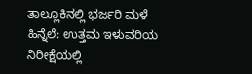ತಾಲ್ಲೂಕಿನಲ್ಲಿ ಭರ್ಜರಿ ಮಳೆ ಹಿನ್ನೆಲೆ: ಉತ್ತಮ ಇಳುವರಿಯ ನಿರೀಕ್ಷೆಯಲ್ಲಿ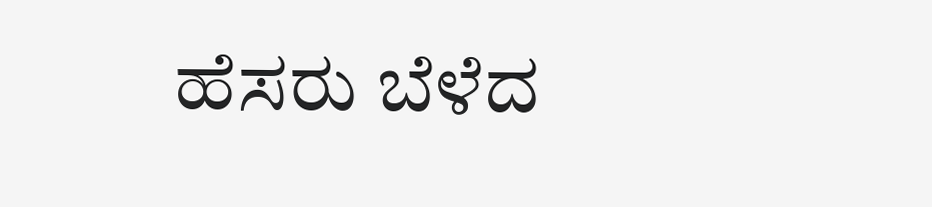ಹೆಸರು ಬೆಳೆದ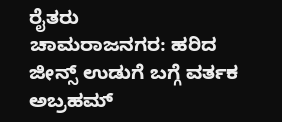ರೈತರು
ಚಾಮರಾಜನಗರ: ಹರಿದ ಜೀನ್ಸ್ ಉಡುಗೆ ಬಗ್ಗೆ ವರ್ತಕ ಅಬ್ರಹಮ್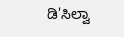ಡಿ'ಸಿಲ್ವಾ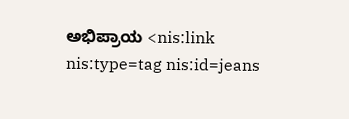ಅಭಿಪ್ರಾಯ <nis:link nis:type=tag nis:id=jeans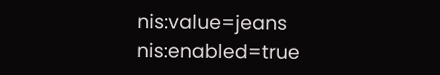nis:value=jeans nis:enabled=true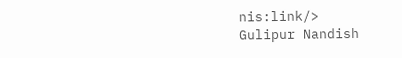nis:link/>
Gulipur Nandish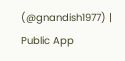(@gnandish1977) | Public App